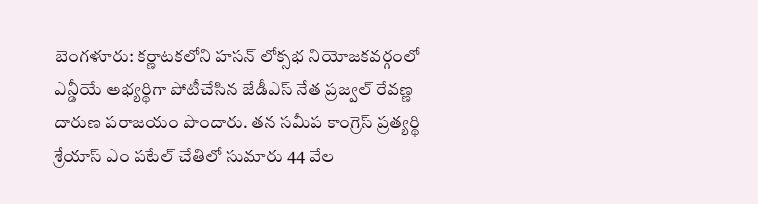బెంగళూరు: కర్ణాటకలోని హసన్ లోక్సభ నియోజకవర్గంలో ఎన్డీయే అభ్యర్థిగా పోటీచేసిన జేడీఎస్ నేత ప్రజ్వల్ రేవణ్ణ దారుణ పరాజయం పొందారు. తన సమీప కాంగ్రెస్ ప్రత్యర్థి
శ్రేయాస్ ఎం పటేల్ చేతిలో సుమారు 44 వేల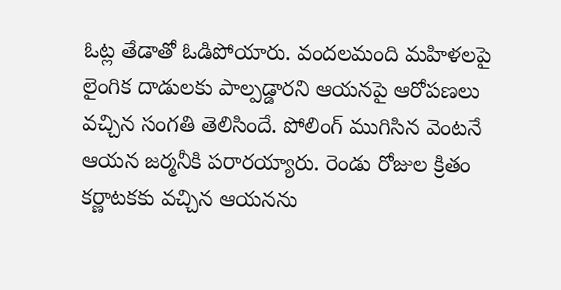ఓట్ల తేడాతో ఓడిపోయారు. వందలమంది మహిళలపై లైంగిక దాడులకు పాల్పడ్డారని ఆయనపై ఆరోపణలు వచ్చిన సంగతి తెలిసిందే. పోలింగ్ ముగిసిన వెంటనే ఆయన జర్మనీకి పరారయ్యారు. రెండు రోజుల క్రితం కర్ణాటకకు వచ్చిన ఆయనను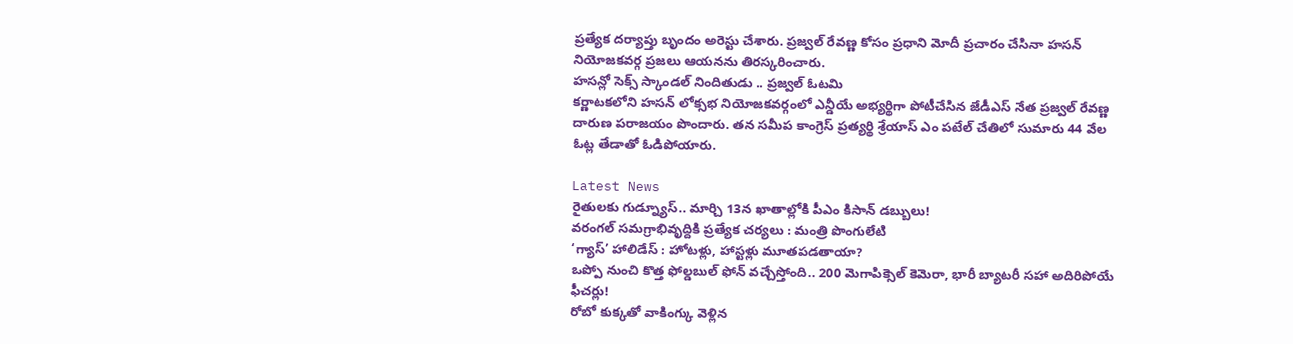ప్రత్యేక దర్యాప్తు బృందం అరెస్టు చేశారు. ప్రజ్వల్ రేవణ్ణ కోసం ప్రధాని మోదీ ప్రచారం చేసినా హసన్ నియోజకవర్గ ప్రజలు ఆయనను తిరస్కరించారు.
హసన్లో సెక్స్ స్కాండల్ నిందితుడు .. ప్రజ్వల్ ఓటమి
కర్ణాటకలోని హసన్ లోక్సభ నియోజకవర్గంలో ఎన్డీయే అభ్యర్థిగా పోటీచేసిన జేడీఎస్ నేత ప్రజ్వల్ రేవణ్ణ దారుణ పరాజయం పొందారు. తన సమీప కాంగ్రెస్ ప్రత్యర్థి శ్రేయాస్ ఎం పటేల్ చేతిలో సుమారు 44 వేల ఓట్ల తేడాతో ఓడిపోయారు.

Latest News
రైతులకు గుడ్న్యూస్.. మార్చి 13న ఖాతాల్లోకి పీఎం కిసాన్ డబ్బులు!
వరంగల్ సమగ్రాభివృద్దికి ప్రత్యేక చర్యలు : మంత్రి పొంగులేటి
‘గ్యాస్’ హాలిడేస్ : హోటళ్లు, హాస్టళ్లు మూతపడతాయా?
ఒప్పో నుంచి కొత్త ఫోల్డబుల్ ఫోన్ వచ్చేస్తోంది.. 200 మెగాపిక్సెల్ కెమెరా, భారీ బ్యాటరీ సహా అదిరిపోయే ఫీచర్లు!
రోబో కుక్కతో వాకింగ్కు వెళ్లిన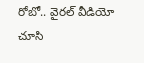రోబో.. వైరల్ వీడియో చూసి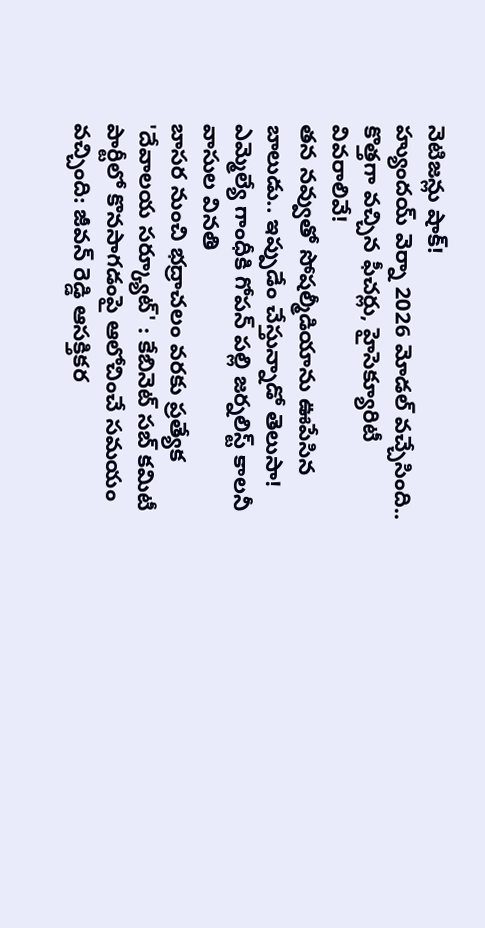నెటిజన్లు షాక్!
హ్యుందయ్ వెర్నా 2026 మోడల్ వచ్చేసింది.. కొత్తగా వచ్చిన ఫీచర్లు, హైసెక్యూరిటీ వివరాలివే!
తన నవ్వుతో సోషల్మీడియాను ఊపేసిన బాలుడు.. ఇప్పుడేం చేస్తున్నాడో తెలుసా!
ఎమ్మెల్యే గాంధీకి గోపన్ పల్లి జర్నలిస్ట్ కాలనీ వాసుల వినతి
బాసర నుంచి భద్రాచలం వరకు ప్రత్యేక 'దేవాలయ సర్క్యూట్' : కేబినెట్ సబ్ కమిటీ
పార్టీలో కొనసాగడంపై ఆలోచించే సమయం వచ్చింది: జీవన్ రెడ్డి ఆసక్తికర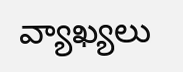వ్యాఖ్యలు